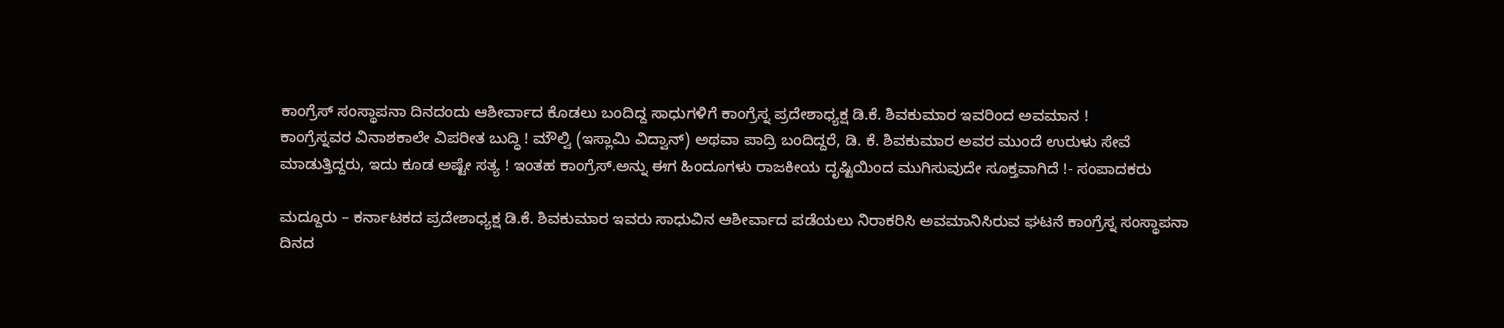ಕಾಂಗ್ರೆಸ್ ಸಂಸ್ಥಾಪನಾ ದಿನದಂದು ಆಶೀರ್ವಾದ ಕೊಡಲು ಬಂದಿದ್ದ ಸಾಧುಗಳಿಗೆ ಕಾಂಗ್ರೆಸ್ನ ಪ್ರದೇಶಾಧ್ಯಕ್ಷ ಡಿ.ಕೆ. ಶಿವಕುಮಾರ ಇವರಿಂದ ಅವಮಾನ !
ಕಾಂಗ್ರೆಸ್ನವರ ವಿನಾಶಕಾಲೇ ವಿಪರೀತ ಬುದ್ಧಿ ! ಮೌಲ್ವಿ (ಇಸ್ಲಾಮಿ ವಿದ್ವಾನ್) ಅಥವಾ ಪಾದ್ರಿ ಬಂದಿದ್ದರೆ, ಡಿ. ಕೆ. ಶಿವಕುಮಾರ ಅವರ ಮುಂದೆ ಉರುಳು ಸೇವೆ ಮಾಡುತ್ತಿದ್ದರು, ಇದು ಕೂಡ ಅಷ್ಟೇ ಸತ್ಯ ! ಇಂತಹ ಕಾಂಗ್ರೆಸ್.ಅನ್ನು ಈಗ ಹಿಂದೂಗಳು ರಾಜಕೀಯ ದೃಷ್ಟಿಯಿಂದ ಮುಗಿಸುವುದೇ ಸೂಕ್ತವಾಗಿದೆ !- ಸಂಪಾದಕರು

ಮದ್ದೂರು – ಕರ್ನಾಟಕದ ಪ್ರದೇಶಾಧ್ಯಕ್ಷ ಡಿ.ಕೆ. ಶಿವಕುಮಾರ ಇವರು ಸಾಧುವಿನ ಆಶೀರ್ವಾದ ಪಡೆಯಲು ನಿರಾಕರಿಸಿ ಅವಮಾನಿಸಿರುವ ಘಟನೆ ಕಾಂಗ್ರೆಸ್ನ ಸಂಸ್ಥಾಪನಾ ದಿನದ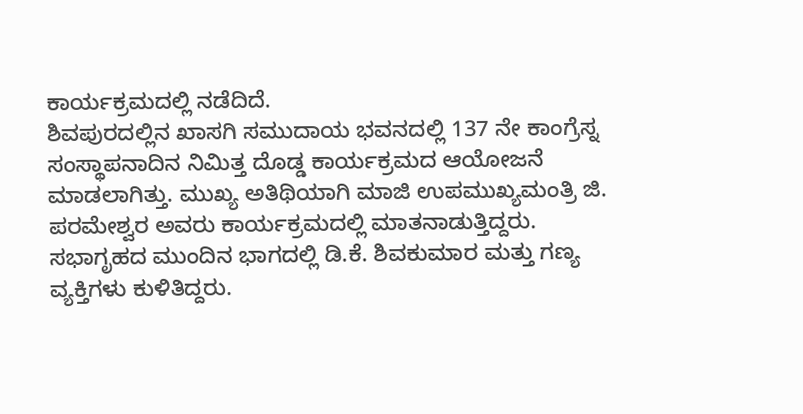ಕಾರ್ಯಕ್ರಮದಲ್ಲಿ ನಡೆದಿದೆ.
ಶಿವಪುರದಲ್ಲಿನ ಖಾಸಗಿ ಸಮುದಾಯ ಭವನದಲ್ಲಿ 137 ನೇ ಕಾಂಗ್ರೆಸ್ನ ಸಂಸ್ಥಾಪನಾದಿನ ನಿಮಿತ್ತ ದೊಡ್ಡ ಕಾರ್ಯಕ್ರಮದ ಆಯೋಜನೆ ಮಾಡಲಾಗಿತ್ತು. ಮುಖ್ಯ ಅತಿಥಿಯಾಗಿ ಮಾಜಿ ಉಪಮುಖ್ಯಮಂತ್ರಿ ಜಿ. ಪರಮೇಶ್ವರ ಅವರು ಕಾರ್ಯಕ್ರಮದಲ್ಲಿ ಮಾತನಾಡುತ್ತಿದ್ದರು. ಸಭಾಗೃಹದ ಮುಂದಿನ ಭಾಗದಲ್ಲಿ ಡಿ.ಕೆ. ಶಿವಕುಮಾರ ಮತ್ತು ಗಣ್ಯ ವ್ಯಕ್ತಿಗಳು ಕುಳಿತಿದ್ದರು.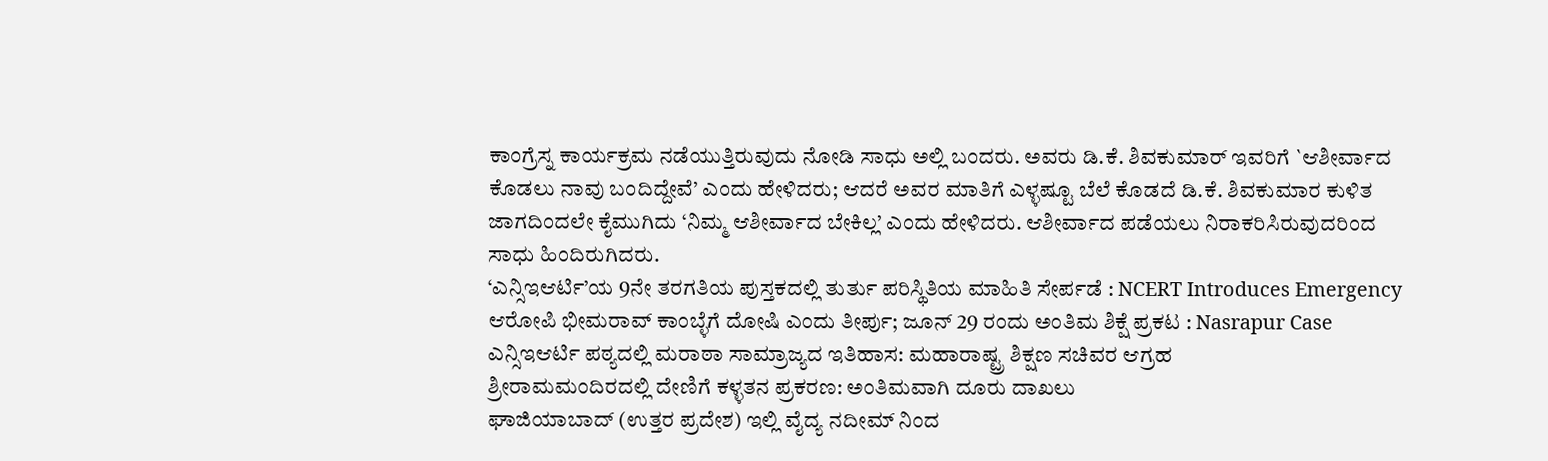ಕಾಂಗ್ರೆಸ್ನ ಕಾರ್ಯಕ್ರಮ ನಡೆಯುತ್ತಿರುವುದು ನೋಡಿ ಸಾಧು ಅಲ್ಲಿ ಬಂದರು. ಅವರು ಡಿ.ಕೆ. ಶಿವಕುಮಾರ್ ಇವರಿಗೆ `ಆಶೀರ್ವಾದ ಕೊಡಲು ನಾವು ಬಂದಿದ್ದೇವೆ’ ಎಂದು ಹೇಳಿದರು; ಆದರೆ ಅವರ ಮಾತಿಗೆ ಎಳ್ಳಷ್ಟೂ ಬೆಲೆ ಕೊಡದೆ ಡಿ.ಕೆ. ಶಿವಕುಮಾರ ಕುಳಿತ ಜಾಗದಿಂದಲೇ ಕೈಮುಗಿದು ‘ನಿಮ್ಮ ಆಶೀರ್ವಾದ ಬೇಕಿಲ್ಲ’ ಎಂದು ಹೇಳಿದರು. ಆಶೀರ್ವಾದ ಪಡೆಯಲು ನಿರಾಕರಿಸಿರುವುದರಿಂದ ಸಾಧು ಹಿಂದಿರುಗಿದರು.
‘ಎನ್ಸಿಇಆರ್ಟಿ’ಯ 9ನೇ ತರಗತಿಯ ಪುಸ್ತಕದಲ್ಲಿ ತುರ್ತು ಪರಿಸ್ಥಿತಿಯ ಮಾಹಿತಿ ಸೇರ್ಪಡೆ : NCERT Introduces Emergency
ಆರೋಪಿ ಭೀಮರಾವ್ ಕಾಂಬ್ಳೆಗೆ ದೋಷಿ ಎಂದು ತೀರ್ಪು; ಜೂನ್ 29 ರಂದು ಅಂತಿಮ ಶಿಕ್ಷೆ ಪ್ರಕಟ : Nasrapur Case
ಎನ್ಸಿಇಆರ್ಟಿ ಪಠ್ಯದಲ್ಲಿ ಮರಾಠಾ ಸಾಮ್ರಾಜ್ಯದ ಇತಿಹಾಸ: ಮಹಾರಾಷ್ಟ್ರ ಶಿಕ್ಷಣ ಸಚಿವರ ಆಗ್ರಹ
ಶ್ರೀರಾಮಮಂದಿರದಲ್ಲಿ ದೇಣಿಗೆ ಕಳ್ಳತನ ಪ್ರಕರಣ: ಅಂತಿಮವಾಗಿ ದೂರು ದಾಖಲು
ಘಾಜಿಯಾಬಾದ್ (ಉತ್ತರ ಪ್ರದೇಶ) ಇಲ್ಲಿ ವೈದ್ಯ ನದೀಮ್ ನಿಂದ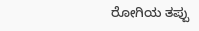ರೋಗಿಯ ತಪ್ಪು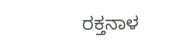ರಕ್ತನಾಳ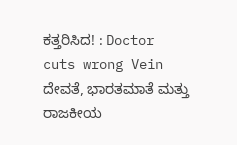ಕತ್ತರಿಸಿದ! : Doctor cuts wrong Vein
ದೇವತೆ, ಭಾರತಮಾತೆ ಮತ್ತು ರಾಜಕೀಯ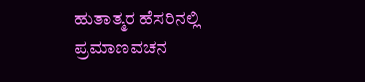ಹುತಾತ್ಮರ ಹೆಸರಿನಲ್ಲಿ ಪ್ರಮಾಣವಚನ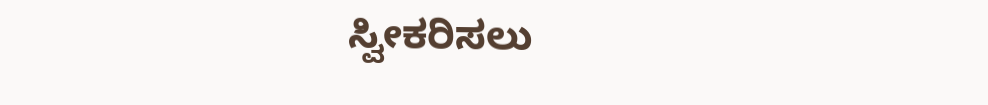ಸ್ವೀಕರಿಸಲು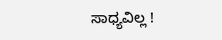ಸಾಧ್ಯವಿಲ್ಲ !